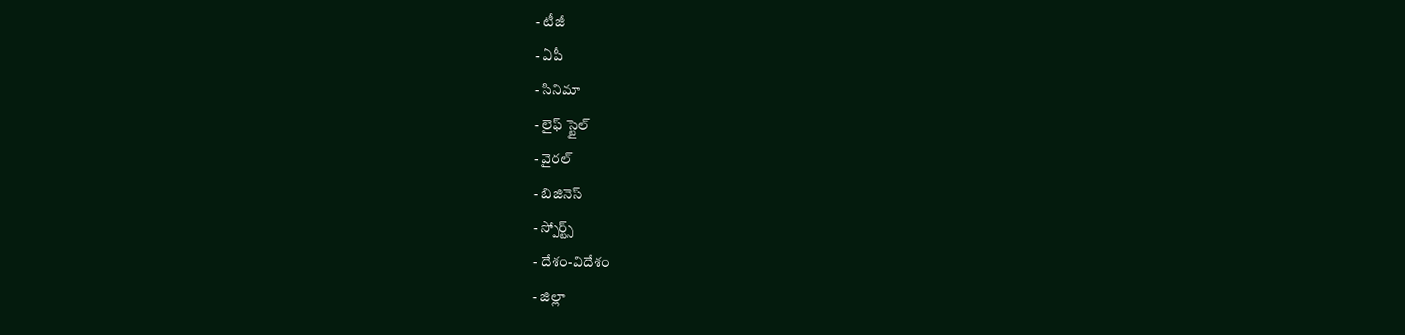- టీజీ
- ఏపీ
- సినిమా
- లైఫ్ స్టైల్
- వైరల్
- బిజినెస్
- స్పోర్ట్స్
- దేశం-విదేశం
- జిల్లా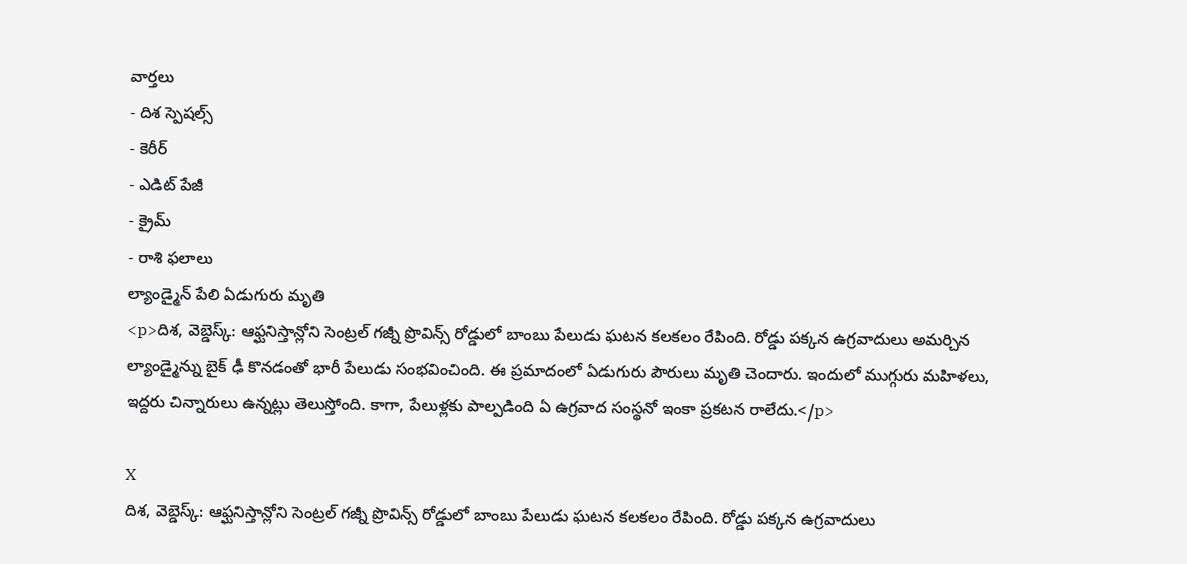వార్తలు
- దిశ స్పెషల్స్
- కెరీర్
- ఎడిట్ పేజీ
- క్రైమ్
- రాశి ఫలాలు
ల్యాండ్మైన్ పేలి ఏడుగురు మృతి
<p>దిశ, వెబ్డెస్క్: ఆఫ్ఘనిస్తాన్లోని సెంట్రల్ గజ్నీ ప్రొవిన్స్ రోడ్డులో బాంబు పేలుడు ఘటన కలకలం రేపింది. రోడ్డు పక్కన ఉగ్రవాదులు అమర్చిన ల్యాండ్మైన్ను బైక్ ఢీ కొనడంతో భారీ పేలుడు సంభవించింది. ఈ ప్రమాదంలో ఏడుగురు పౌరులు మృతి చెందారు. ఇందులో ముగ్గురు మహిళలు, ఇద్దరు చిన్నారులు ఉన్నట్లు తెలుస్తోంది. కాగా, పేలుళ్లకు పాల్పడింది ఏ ఉగ్రవాద సంస్థనో ఇంకా ప్రకటన రాలేదు.</p>

X
దిశ, వెబ్డెస్క్: ఆఫ్ఘనిస్తాన్లోని సెంట్రల్ గజ్నీ ప్రొవిన్స్ రోడ్డులో బాంబు పేలుడు ఘటన కలకలం రేపింది. రోడ్డు పక్కన ఉగ్రవాదులు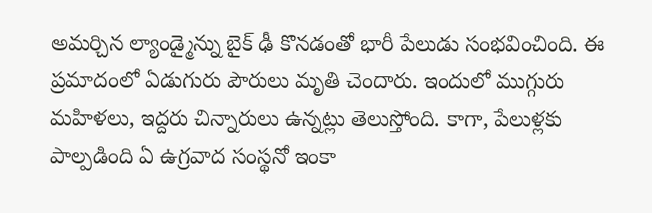అమర్చిన ల్యాండ్మైన్ను బైక్ ఢీ కొనడంతో భారీ పేలుడు సంభవించింది. ఈ ప్రమాదంలో ఏడుగురు పౌరులు మృతి చెందారు. ఇందులో ముగ్గురు మహిళలు, ఇద్దరు చిన్నారులు ఉన్నట్లు తెలుస్తోంది. కాగా, పేలుళ్లకు పాల్పడింది ఏ ఉగ్రవాద సంస్థనో ఇంకా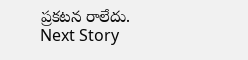ప్రకటన రాలేదు.
Next Story